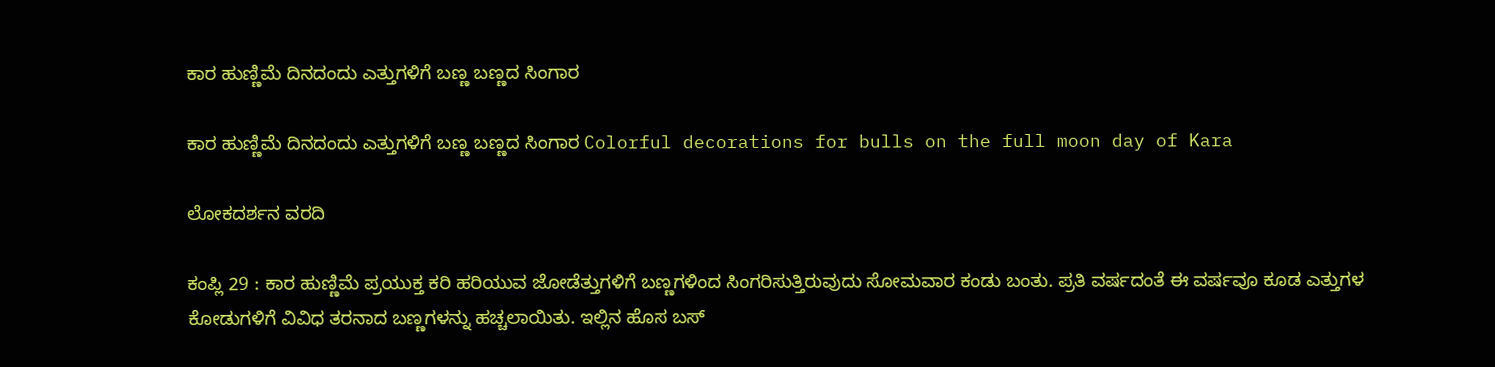ಕಾರ ಹುಣ್ಣಿಮೆ ದಿನದಂದು ಎತ್ತುಗಳಿಗೆ ಬಣ್ಣ ಬಣ್ಣದ ಸಿಂಗಾರ

ಕಾರ ಹುಣ್ಣಿಮೆ ದಿನದಂದು ಎತ್ತುಗಳಿಗೆ ಬಣ್ಣ ಬಣ್ಣದ ಸಿಂಗಾರ Colorful decorations for bulls on the full moon day of Kara

ಲೋಕದರ್ಶನ ವರದಿ

ಕಂಪ್ಲಿ 29 : ಕಾರ ಹುಣ್ಣಿಮೆ ಪ್ರಯುಕ್ತ ಕರಿ ಹರಿಯುವ ಜೋಡೆತ್ತುಗಳಿಗೆ ಬಣ್ಣಗಳಿಂದ ಸಿಂಗರಿಸುತ್ತಿರುವುದು ಸೋಮವಾರ ಕಂಡು ಬಂತು. ಪ್ರತಿ ವರ್ಷದಂತೆ ಈ ವರ್ಷವೂ ಕೂಡ ಎತ್ತುಗಳ ಕೋಡುಗಳಿಗೆ ವಿವಿಧ ತರನಾದ ಬಣ್ಣಗಳನ್ನು ಹಚ್ಚಲಾಯಿತು. ಇಲ್ಲಿನ ಹೊಸ ಬಸ್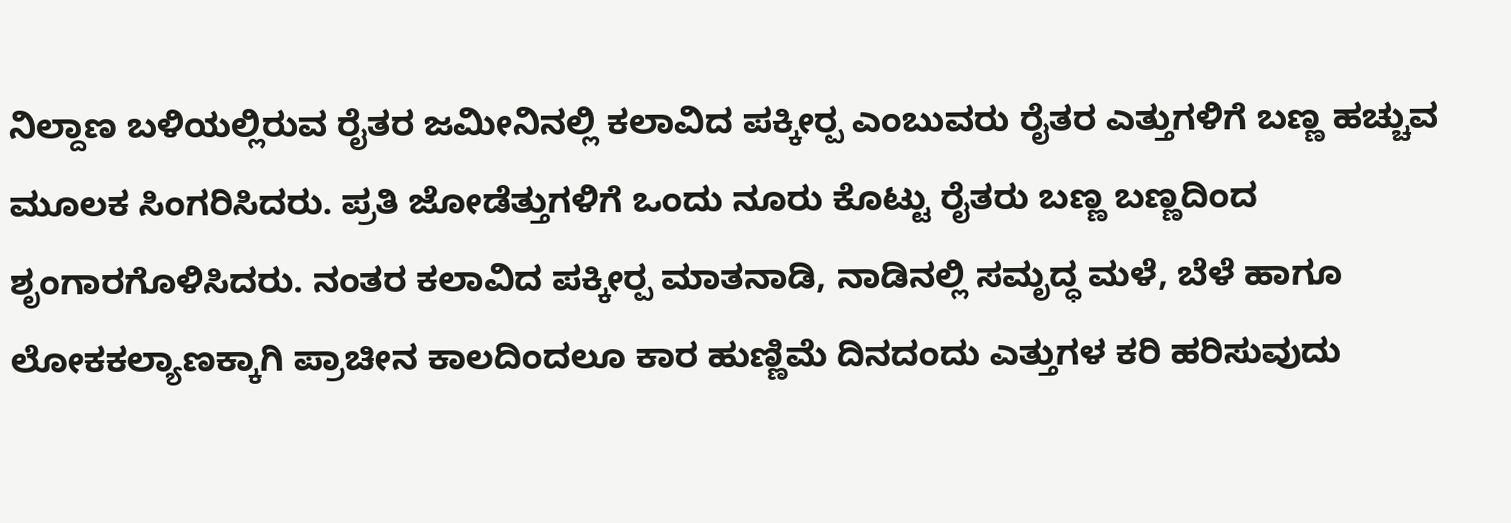ನಿಲ್ದಾಣ ಬಳಿಯಲ್ಲಿರುವ ರೈತರ ಜಮೀನಿನಲ್ಲಿ ಕಲಾವಿದ ಪಕ್ಕೀರ‍್ಪ ಎಂಬುವರು ರೈತರ ಎತ್ತುಗಳಿಗೆ ಬಣ್ಣ ಹಚ್ಚುವ ಮೂಲಕ ಸಿಂಗರಿಸಿದರು. ಪ್ರತಿ ಜೋಡೆತ್ತುಗಳಿಗೆ ಒಂದು ನೂರು ಕೊಟ್ಟು ರೈತರು ಬಣ್ಣ ಬಣ್ಣದಿಂದ ಶೃಂಗಾರಗೊಳಿಸಿದರು. ನಂತರ ಕಲಾವಿದ ಪಕ್ಕೀರ‍್ಪ ಮಾತನಾಡಿ, ನಾಡಿನಲ್ಲಿ ಸಮೃದ್ಧ ಮಳೆ, ಬೆಳೆ ಹಾಗೂ ಲೋಕಕಲ್ಯಾಣಕ್ಕಾಗಿ ಪ್ರಾಚೀನ ಕಾಲದಿಂದಲೂ ಕಾರ ಹುಣ್ಣಿಮೆ ದಿನದಂದು ಎತ್ತುಗಳ ಕರಿ ಹರಿಸುವುದು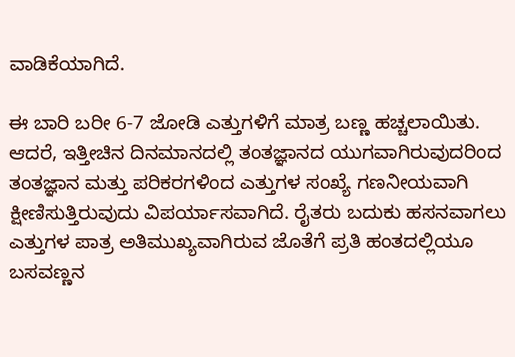ವಾಡಿಕೆಯಾಗಿದೆ.

ಈ ಬಾರಿ ಬರೀ 6-7 ಜೋಡಿ ಎತ್ತುಗಳಿಗೆ ಮಾತ್ರ ಬಣ್ಣ ಹಚ್ಚಲಾಯಿತು. ಆದರೆ, ಇತ್ತೀಚಿನ ದಿನಮಾನದಲ್ಲಿ ತಂತಜ್ಞಾನದ ಯುಗವಾಗಿರುವುದರಿಂದ ತಂತಜ್ಞಾನ ಮತ್ತು ಪರಿಕರಗಳಿಂದ ಎತ್ತುಗಳ ಸಂಖ್ಯೆ ಗಣನೀಯವಾಗಿ ಕ್ಷೀಣಿಸುತ್ತಿರುವುದು ವಿಪರ್ಯಾಸವಾಗಿದೆ. ರೈತರು ಬದುಕು ಹಸನವಾಗಲು ಎತ್ತುಗಳ ಪಾತ್ರ ಅತಿಮುಖ್ಯವಾಗಿರುವ ಜೊತೆಗೆ ಪ್ರತಿ ಹಂತದಲ್ಲಿಯೂ ಬಸವಣ್ಣನ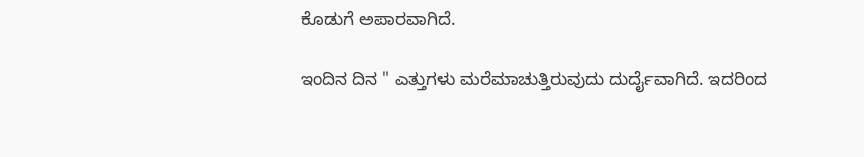ಕೊಡುಗೆ ಅಪಾರವಾಗಿದೆ.

ಇಂದಿನ ದಿನ " ಎತ್ತುಗಳು ಮರೆಮಾಚುತ್ತಿರುವುದು ದುರ್ದೈವಾಗಿದೆ. ಇದರಿಂದ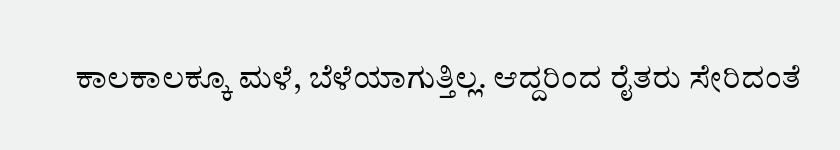ಕಾಲಕಾಲಕ್ಕೂ ಮಳೆ, ಬೆಳೆಯಾಗುತ್ತಿಲ್ಲ. ಆದ್ದರಿಂದ ರೈತರು ಸೇರಿದಂತೆ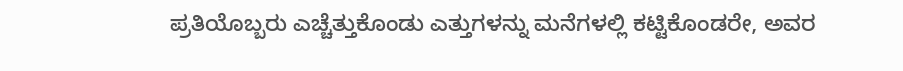ಪ್ರತಿಯೊಬ್ಬರು ಎಚ್ಚೆತ್ತುಕೊಂಡು ಎತ್ತುಗಳನ್ನು ಮನೆಗಳಲ್ಲಿ ಕಟ್ಟಿಕೊಂಡರೇ, ಅವರ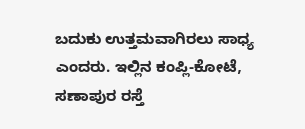ಬದುಕು ಉತ್ತಮವಾಗಿರಲು ಸಾಧ್ಯ ಎಂದರು. ಇಲ್ಲಿನ ಕಂಪ್ಲಿ-ಕೋಟೆ, ಸಣಾಪುರ ರಸ್ತೆ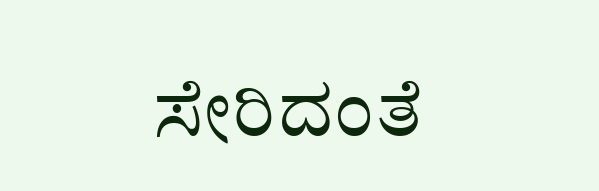ಸೇರಿದಂತೆ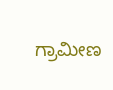ಗ್ರಾಮೀಣ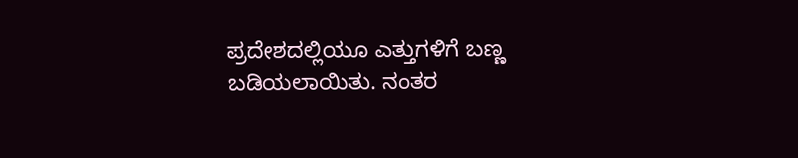ಪ್ರದೇಶದಲ್ಲಿಯೂ ಎತ್ತುಗಳಿಗೆ ಬಣ್ಣ ಬಡಿಯಲಾಯಿತು. ನಂತರ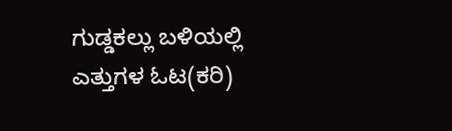ಗುಡ್ಡಕಲ್ಲು ಬಳಿಯಲ್ಲಿ ಎತ್ತುಗಳ ಓಟ(ಕರಿ)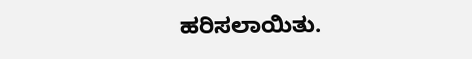ಹರಿಸಲಾಯಿತು.